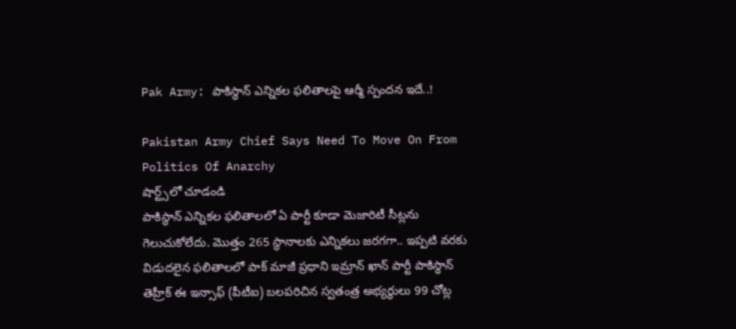Pak Army: పాకిస్థాన్ ఎన్నికల ఫలితాలపై ఆర్మీ స్పందన ఇదే..!

Pakistan Army Chief Says Need To Move On From Politics Of Anarchy
షార్ట్స్‌లో చూడండి
పాకిస్థాన్ ఎన్నికల ఫలితాలలో ఏ పార్టీ కూడా మెజారిటీ సీట్లను గెలుచుకోలేదు. మొత్తం 265 స్థానాలకు ఎన్నికలు జరగగా.. ఇప్పటి వరకు విడుదలైన ఫలితాలలో పాక్ మాజీ ప్రధాని ఇమ్రాన్ ఖాన్ పార్టీ పాకిస్థాన్ తెహ్రీక్ ఈ ఇన్సాఫ్ (పీటీఐ) బలపరిచిన స్వతంత్ర అభ్యర్థులు 99 చోట్ల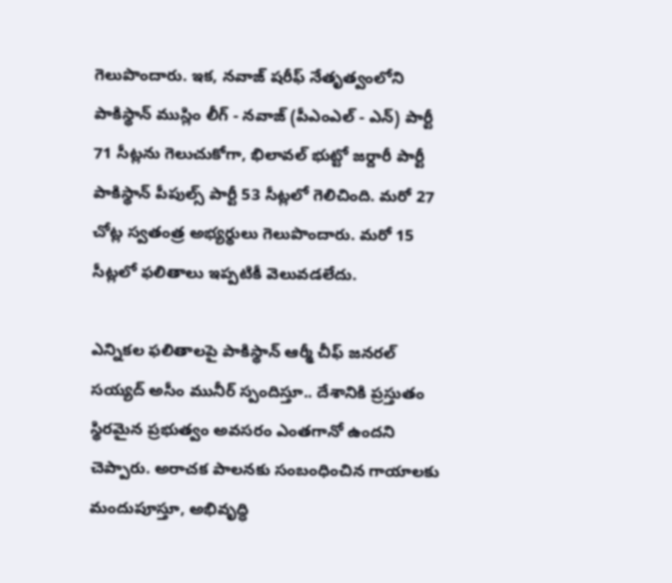గెలుపొందారు. ఇక, నవాజ్ షరీఫ్ నేతృత్వంలోని పాకిస్థాన్ ముస్లిం లీగ్ - నవాజ్ (పీఎంఎల్ - ఎన్) పార్టీ 71 సీట్లను గెలుచుకోగా, భిలావల్ భుట్టో జర్దారీ పార్టీ పాకిస్థాన్ పీపుల్స్ పార్టీ 53 సీట్లలో గెలిచింది. మరో 27 చోట్ల స్వతంత్ర అభ్యర్థులు గెలుపొందారు. మరో 15 సీట్లలో ఫలితాలు ఇప్పటికీ వెలువడలేదు.

ఎన్నికల ఫలితాలపై పాకిస్థాన్ ఆర్మీ చీఫ్ జనరల్ సయ్యద్ అసీం మునీర్ స్పందిస్తూ.. దేశానికి ప్రస్తుతం స్థిరమైన ప్రభుత్వం అవసరం ఎంతగానో ఉందని చెప్పారు. అరాచక పాలనకు సంబంధించిన గాయాలకు మందుపూస్తూ, అభివృద్ధి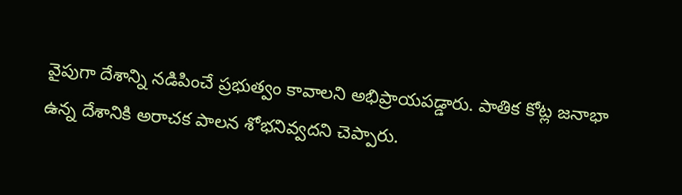వైపుగా దేశాన్ని నడిపించే ప్రభుత్వం కావాలని అభిప్రాయపడ్డారు. పాతిక కోట్ల జనాభా ఉన్న దేశానికి అరాచక పాలన శోభనివ్వదని చెప్పారు.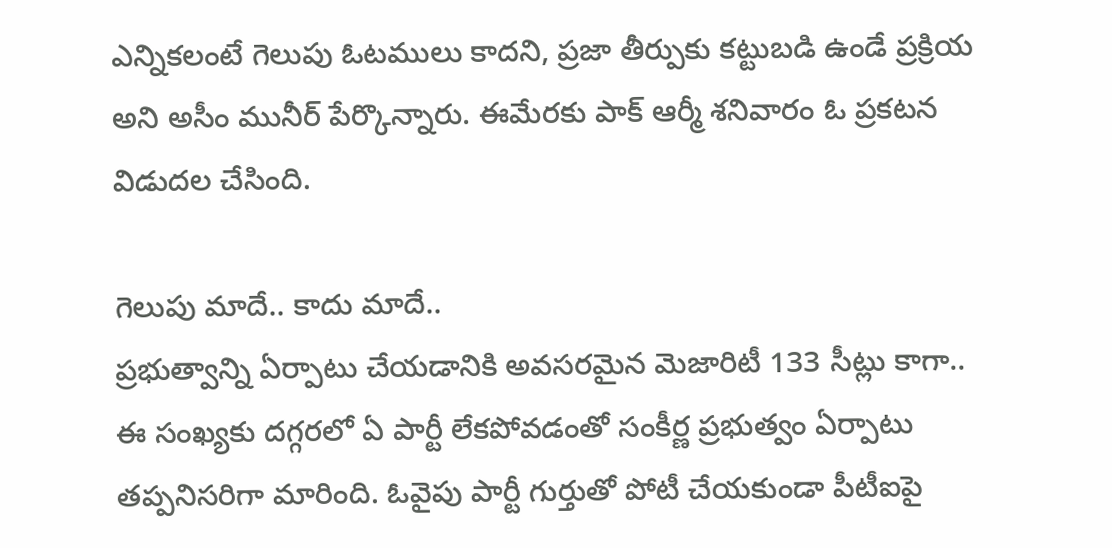ఎన్నికలంటే గెలుపు ఓటములు కాదని, ప్రజా తీర్పుకు కట్టుబడి ఉండే ప్రక్రియ అని అసీం మునీర్ పేర్కొన్నారు. ఈమేరకు పాక్ ఆర్మీ శనివారం ఓ ప్రకటన విడుదల చేసింది.

గెలుపు మాదే.. కాదు మాదే..
ప్రభుత్వాన్ని ఏర్పాటు చేయడానికి అవసరమైన మెజారిటీ 133 సీట్లు కాగా.. ఈ సంఖ్యకు దగ్గరలో ఏ పార్టీ లేకపోవడంతో సంకీర్ణ ప్రభుత్వం ఏర్పాటు తప్పనిసరిగా మారింది. ఓవైపు పార్టీ గుర్తుతో పోటీ చేయకుండా పీటీఐపై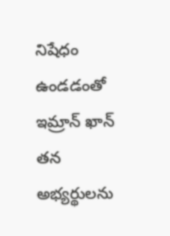నిషేధం ఉండడంతో ఇమ్రాన్ ఖాన్ తన అభ్యర్థులను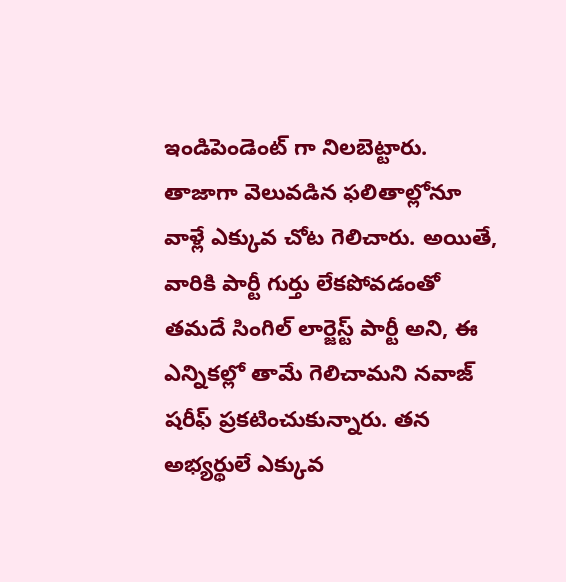ఇండిపెండెంట్ గా నిలబెట్టారు. తాజాగా వెలువడిన ఫలితాల్లోనూ వాళ్లే ఎక్కువ చోట గెలిచారు. అయితే, వారికి పార్టీ గుర్తు లేకపోవడంతో తమదే సింగిల్ లార్జెస్ట్ పార్టీ అని, ఈ ఎన్నికల్లో తామే గెలిచామని నవాజ్ షరీఫ్ ప్రకటించుకున్నారు. తన అభ్యర్థులే ఎక్కువ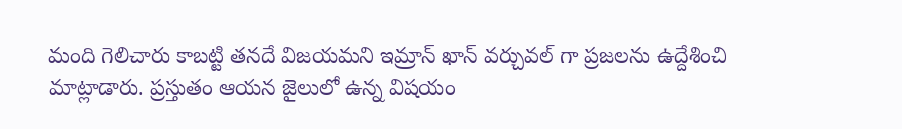మంది గెలిచారు కాబట్టి తనదే విజయమని ఇమ్రాన్ ఖాన్ వర్చువల్ గా ప్రజలను ఉద్దేశించి మాట్లాడారు. ప్రస్తుతం ఆయన జైలులో ఉన్న విషయం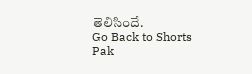తెలిసిందే.
Go Back to Shorts
Pak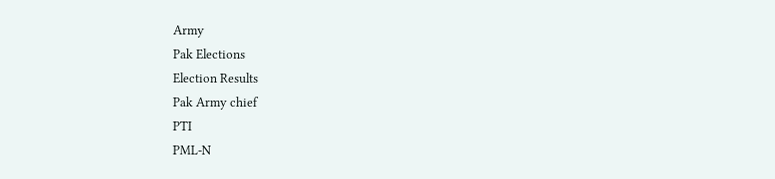Army
Pak Elections
Election Results
Pak Army chief
PTI
PML-N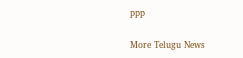ppp

More Telugu News